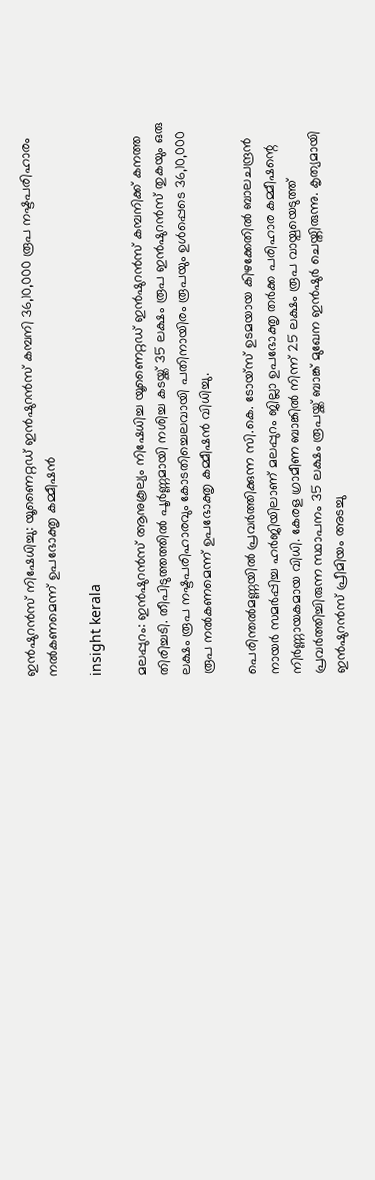ഇൻഷുറൻസ് നിഷേധിച്ചു: യൂണൈറ്റഡ് ഇൻഷുറൻസ് കമ്പനി 36,10,000 രൂപ നഷ്ടപരിഹാരം നൽകണമെന്ന് ഉപഭോക്തൃ കമ്മീഷൻ

insight kerala

മലപ്പുറം: ഇൻഷുറൻസ് ആനുകൂല്യം നിഷേധിച്ച യൂണൈറ്റഡ് ഇൻഷുറൻസ് കമ്പനിക്ക് കനത്ത തിരിച്ചടി. തീപിടുത്തത്തിൽ പൂർണ്ണമായി നശിച്ച കടയ്ക്ക് 35 ലക്ഷം രൂപ ഇൻഷുറൻസ് തുകയും ഒരു ലക്ഷം രൂപ നഷ്ടപരിഹാരവും കോടതിച്ചെലവായി പതിനായിരം രൂപയും ഉൾപ്പെടെ 36,10,000 രൂപ നൽകണമെന്ന് ഉപഭോക്തൃ കമ്മീഷൻ വിധിച്ചു.

പെരിന്തൽമണ്ണയിൽ പ്രവർത്തിക്കുന്ന സി.കെ. ടോയ്‌സ് ഉടമയായ കിഴക്കേതിൽ ബാലചന്ദ്രൻ നായർ സമർപ്പിച്ച ഹർജിയിലാണ് മലപ്പുറം ജില്ലാ ഉപഭോക്തൃ തർക്ക പരിഹാര കമ്മീഷന്റെ നിർണ്ണായകമായ വിധി. കേരള ഗ്രാമീണ ബാങ്കിൽ നിന്ന് 25 ലക്ഷം രൂപ വായ്പയെടുത്ത് പ്രവർത്തിച്ചിരുന്ന സ്ഥാപനം 35 ലക്ഷം രൂപയ്ക്ക് ബാങ്ക് മുഖേന ഇൻഷുർ ചെയ്തിരുന്നു. കൃത്യമായി ഇൻഷുറൻസ് പ്രീമിയം അടച്ചു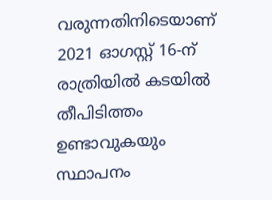വരുന്നതിനിടെയാണ് 2021 ഓഗസ്റ്റ് 16-ന് രാത്രിയിൽ കടയിൽ തീപിടിത്തം ഉണ്ടാവുകയും സ്ഥാപനം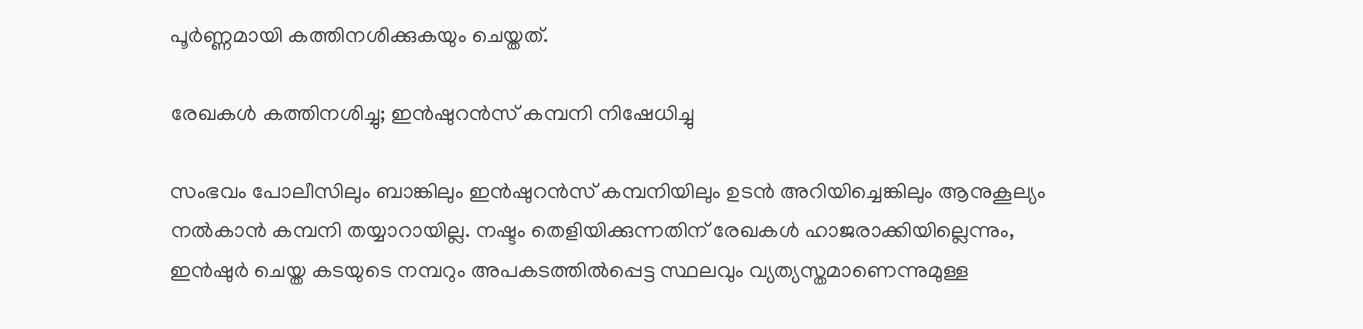പൂർണ്ണമായി കത്തിനശിക്കുകയും ചെയ്തത്.

രേഖകൾ കത്തിനശിച്ചു; ഇൻഷുറൻസ് കമ്പനി നിഷേധിച്ചു

സംഭവം പോലീസിലും ബാങ്കിലും ഇൻഷുറൻസ് കമ്പനിയിലും ഉടൻ അറിയിച്ചെങ്കിലും ആനുകൂല്യം നൽകാൻ കമ്പനി തയ്യാറായില്ല. നഷ്ടം തെളിയിക്കുന്നതിന് രേഖകൾ ഹാജരാക്കിയില്ലെന്നും, ഇൻഷുർ ചെയ്ത കടയുടെ നമ്പറും അപകടത്തിൽപ്പെട്ട സ്ഥലവും വ്യത്യസ്തമാണെന്നുമുള്ള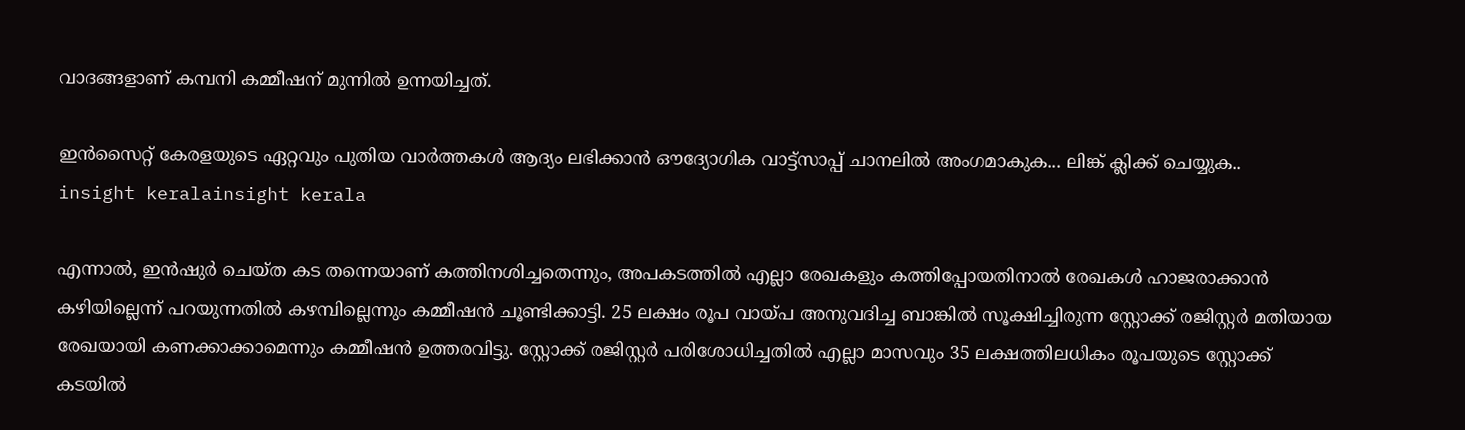വാദങ്ങളാണ് കമ്പനി കമ്മീഷന് മുന്നിൽ ഉന്നയിച്ചത്.

ഇൻസൈറ്റ് കേരളയുടെ ഏറ്റവും പുതിയ വാർത്തകൾ ആദ്യം ലഭിക്കാൻ ഔദ്യോഗിക വാട്ട്‌സാപ്പ് ചാനലിൽ അംഗമാകുക... ലിങ്ക് ക്ലിക്ക് ചെയ്യുക..
insight keralainsight kerala

എന്നാൽ, ഇൻഷുർ ചെയ്ത കട തന്നെയാണ് കത്തിനശിച്ചതെന്നും, അപകടത്തിൽ എല്ലാ രേഖകളും കത്തിപ്പോയതിനാൽ രേഖകൾ ഹാജരാക്കാൻ കഴിയില്ലെന്ന് പറയുന്നതിൽ കഴമ്പില്ലെന്നും കമ്മീഷൻ ചൂണ്ടിക്കാട്ടി. 25 ലക്ഷം രൂപ വായ്പ അനുവദിച്ച ബാങ്കിൽ സൂക്ഷിച്ചിരുന്ന സ്റ്റോക്ക് രജിസ്റ്റർ മതിയായ രേഖയായി കണക്കാക്കാമെന്നും കമ്മീഷൻ ഉത്തരവിട്ടു. സ്റ്റോക്ക് രജിസ്റ്റർ പരിശോധിച്ചതിൽ എല്ലാ മാസവും 35 ലക്ഷത്തിലധികം രൂപയുടെ സ്റ്റോക്ക് കടയിൽ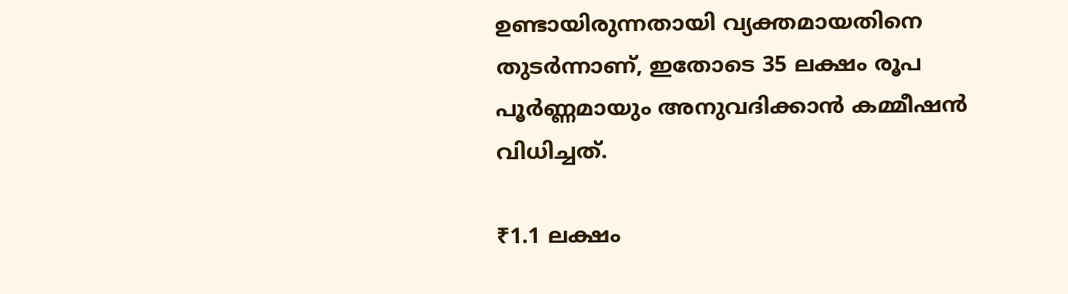ഉണ്ടായിരുന്നതായി വ്യക്തമായതിനെ തുടർന്നാണ്, ഇതോടെ 35 ലക്ഷം രൂപ പൂർണ്ണമായും അനുവദിക്കാൻ കമ്മീഷൻ വിധിച്ചത്.

₹1.1 ലക്ഷം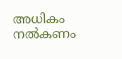അധികം നൽകണം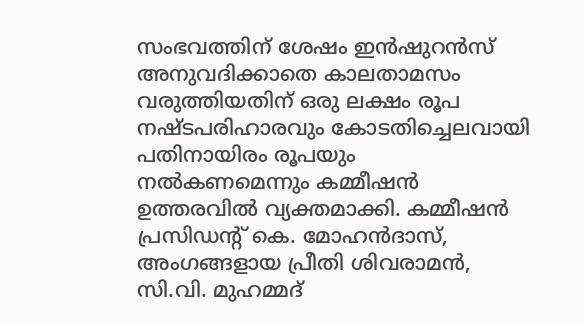സംഭവത്തിന് ശേഷം ഇൻഷുറൻസ് അനുവദിക്കാതെ കാലതാമസം വരുത്തിയതിന് ഒരു ലക്ഷം രൂപ നഷ്ടപരിഹാരവും കോടതിച്ചെലവായി പതിനായിരം രൂപയും നൽകണമെന്നും കമ്മീഷൻ ഉത്തരവിൽ വ്യക്തമാക്കി. കമ്മീഷൻ പ്രസിഡന്റ് കെ. മോഹൻദാസ്, അംഗങ്ങളായ പ്രീതി ശിവരാമൻ, സി.വി. മുഹമ്മദ്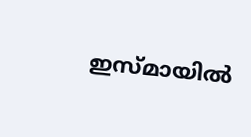ഇസ്മായിൽ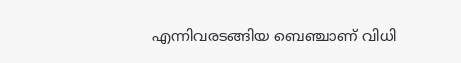എന്നിവരടങ്ങിയ ബെഞ്ചാണ് വിധി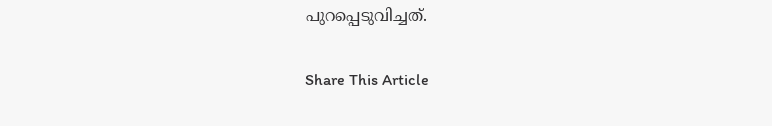പുറപ്പെടുവിച്ചത്.

Share This Article